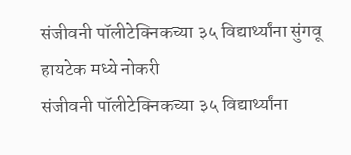संजीवनी पॉलीटेक्निकच्या ३५ विद्यार्थ्यांना सुंगवू हायटेक मध्ये नोकरी
संजीवनी पॉलीटेक्निकच्या ३५ विद्यार्थ्यांना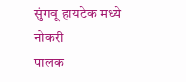सुंगवू हायटेक मध्ये नोकरी
पालक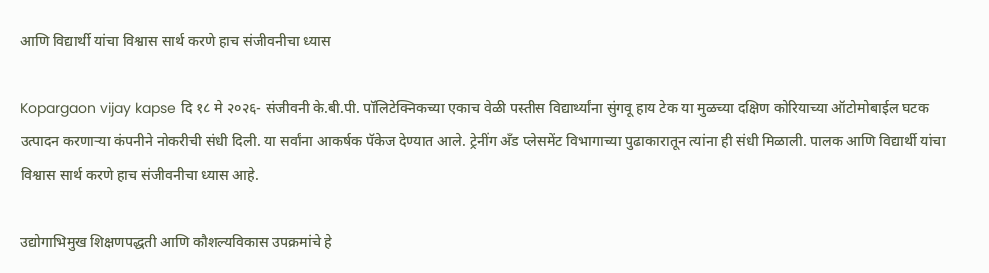आणि विद्यार्थी यांचा विश्वास सार्थ करणे हाच संजीवनीचा ध्यास

Kopargaon vijay kapse दि १८ मे २०२६- संजीवनी के.बी.पी. पॉलिटेक्निकच्या एकाच वेळी पस्तीस विद्यार्थ्यांना सुंगवू हाय टेक या मुळच्या दक्षिण कोरियाच्या ऑटोमोबाईल घटक उत्पादन करणाऱ्या कंपनीने नोकरीची संधी दिली. या सर्वांना आकर्षक पॅकेज देण्यात आले. ट्रेनींग अँड प्लेसमेंट विभागाच्या पुढाकारातून त्यांना ही संधी मिळाली. पालक आणि विद्यार्थी यांचा विश्वास सार्थ करणे हाच संजीवनीचा ध्यास आहे.

उद्योगाभिमुख शिक्षणपद्धती आणि कौशल्यविकास उपक्रमांचे हे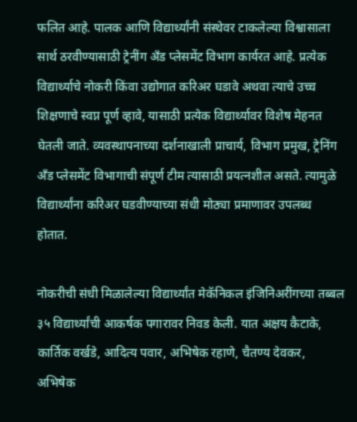फलित आहे. पालक आणि विद्यार्थ्यांनी संस्थेवर टाकलेल्या विश्वासाला सार्थ ठरवीण्यासाठी ट्रेनींग अँड प्लेसमेंट विभाग कार्यरत आहे. प्रत्येक विद्यार्थ्याचे नोकरी किंवा उद्योगात करिअर घडावे अथवा त्याचे उच्च शिक्षणाचे स्वप्न पूर्ण व्हावे, यासाठी प्रत्येक विद्यार्थ्यावर विशेष मेहनत घेतली जाते. व्यवस्थापनाच्या दर्शनाखाली प्राचार्य, विभाग प्रमुख, ट्रेनिंग अँड प्लेसमेंट विभागाची संपूर्ण टीम त्यासाठी प्रयत्नशील असते. त्यामुळे विद्यार्थ्यांना करिअर घडवीण्याच्या संधी मोठ्या प्रमाणावर उपलब्ध होतात.

नोकरीची संधी मिळालेल्या विद्यार्थ्यांत मेकॅनिकल इंजिनिअरींगच्या तब्बल ३५ विद्यार्थ्यांची आकर्षक पगारावर निवड केली. यात अक्षय कैटाके, कार्तिक वर्खडे, आदित्य पवार, अभिषेक रहाणे, चैतण्य देवकर, अभिषेक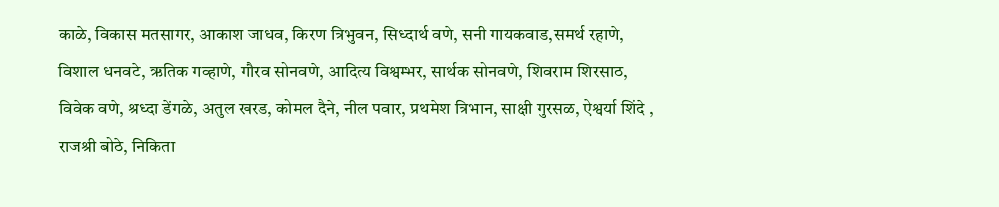काळे, विकास मतसागर, आकाश जाधव, किरण त्रिभुवन, सिध्दार्थ वणे, सनी गायकवाड,समर्थ रहाणे, विशाल धनवटे, ऋतिक गव्हाणे, गौरव सोनवणे, आदित्य विश्वम्भर, सार्थक सोनवणे, शिवराम शिरसाठ, विवेक वणे, श्रध्दा डेंगळे, अतुल खरड, कोमल दैने, नील पवार, प्रथमेश त्रिभान, साक्षी गुरसळ, ऐश्वर्या शिंदे , राजश्री बोठे, निकिता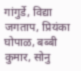गांगुर्डे, विद्या जगताप, प्रियंका घोपाळ, बब्बी कुमार, सोनु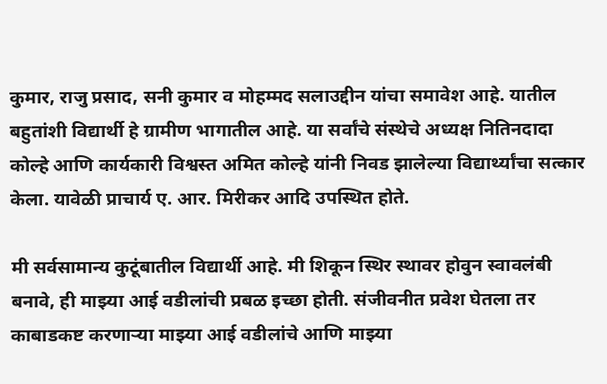कुमार, राजु प्रसाद, सनी कुमार व मोहम्मद सलाउद्दीन यांचा समावेश आहे. यातील बहुतांशी विद्यार्थी हे ग्रामीण भागातील आहे. या सर्वांचे संस्थेचे अध्यक्ष नितिनदादा कोल्हे आणि कार्यकारी विश्वस्त अमित कोल्हे यांनी निवड झालेल्या विद्यार्थ्यांचा सत्कार केला. यावेळी प्राचार्य ए. आर. मिरीकर आदि उपस्थित होते.

मी सर्वसामान्य कुटूंबातील विद्यार्थी आहे. मी शिकून स्थिर स्थावर होवुन स्वावलंबी बनावे, ही माझ्या आई वडीलांची प्रबळ इच्छा होती. संजीवनीत प्रवेश घेतला तर काबाडकष्ट करणाऱ्या माझ्या आई वडीलांचे आणि माझ्या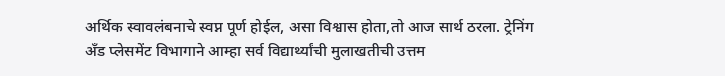अर्थिक स्वावलंबनाचे स्वप्न पूर्ण होईल, असा विश्वास होता,तो आज सार्थ ठरला. ट्रेनिंग अँड प्लेसमेंट विभागाने आम्हा सर्व विद्यार्थ्यांची मुलाखतीची उत्तम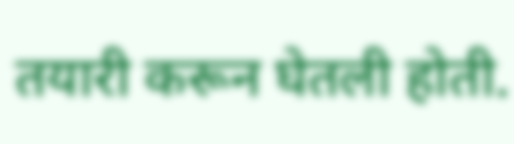तयारी करून घेतली होती.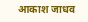आकाश जाधव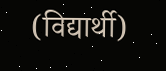(विद्यार्थी)